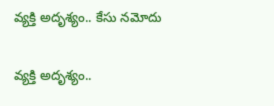వ్యక్తి అదృశ్యం.. కేసు నమోదు

వ్యక్తి అదృశ్యం..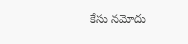కేసు నమోదు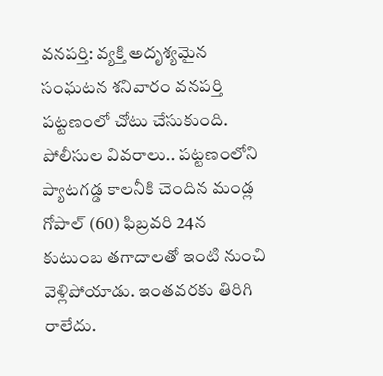వనపర్తి: వ్యక్తి అదృశ్యమైన సంఘటన శనివారం వనపర్తి పట్టణంలో చోటు చేసుకుంది. పోలీసుల వివరాలు.. పట్టణంలోని ప్యాటగడ్డ కాలనీకి చెందిన మండ్ల గోపాల్ (60) ఫిబ్రవరి 24న కుటుంబ తగాదాలతో ఇంటి నుంచి వెళ్లిపోయాడు. ఇంతవరకు తిరిగి రాలేదు.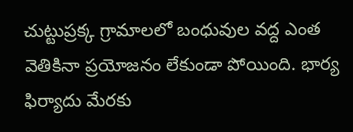చుట్టుప్రక్క గ్రామాలలో బంధువుల వద్ద ఎంత వెతికినా ప్రయోజనం లేకుండా పోయింది. భార్య ఫిర్యాదు మేరకు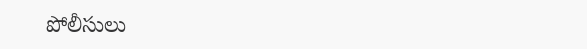పోలీసులు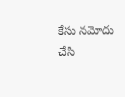కేసు నమోదు చేసి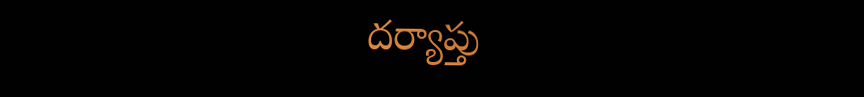దర్యాప్తు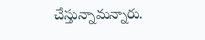చేస్తున్నామన్నారు.